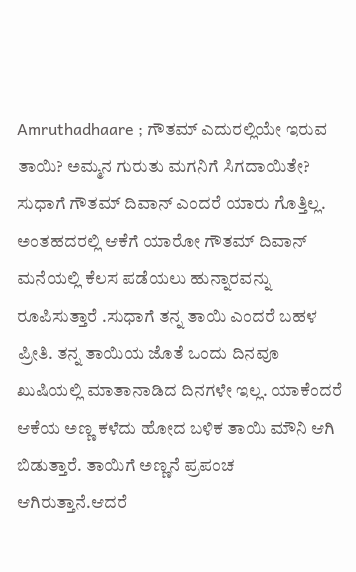Amruthadhaare ; ಗೌತಮ್ ಎದುರಲ್ಲಿಯೇ ಇರುವ ತಾಯಿ? ಅಮ್ಮನ ಗುರುತು ಮಗನಿಗೆ ಸಿಗದಾಯಿತೇ?
ಸುಧಾಗೆ ಗೌತಮ್ ದಿವಾನ್ ಎಂದರೆ ಯಾರು ಗೊತ್ತಿಲ್ಲ. ಅಂತಹದರಲ್ಲಿ ಆಕೆಗೆ ಯಾರೋ ಗೌತಮ್ ದಿವಾನ್ ಮನೆಯಲ್ಲಿ ಕೆಲಸ ಪಡೆಯಲು ಹುನ್ನಾರವನ್ನು ರೂಪಿಸುತ್ತಾರೆ .ಸುಧಾಗೆ ತನ್ನ ತಾಯಿ ಎಂದರೆ ಬಹಳ ಪ್ರೀತಿ. ತನ್ನ ತಾಯಿಯ ಜೊತೆ ಒಂದು ದಿನವೂ ಖುಷಿಯಲ್ಲಿ ಮಾತಾನಾಡಿದ ದಿನಗಳೇ ಇಲ್ಲ. ಯಾಕೆಂದರೆ ಆಕೆಯ ಅಣ್ಣ ಕಳೆದು ಹೋದ ಬಳಿಕ ತಾಯಿ ಮೌನಿ ಆಗಿ ಬಿಡುತ್ತಾರೆ. ತಾಯಿಗೆ ಅಣ್ಣನೆ ಪ್ರಪಂಚ ಆಗಿರುತ್ತಾನೆ.ಆದರೆ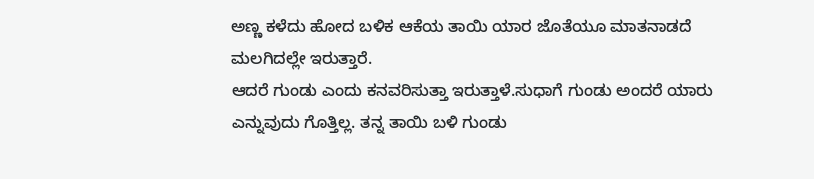ಅಣ್ಣ ಕಳೆದು ಹೋದ ಬಳಿಕ ಆಕೆಯ ತಾಯಿ ಯಾರ ಜೊತೆಯೂ ಮಾತನಾಡದೆ ಮಲಗಿದಲ್ಲೇ ಇರುತ್ತಾರೆ.
ಆದರೆ ಗುಂಡು ಎಂದು ಕನವರಿಸುತ್ತಾ ಇರುತ್ತಾಳೆ.ಸುಧಾಗೆ ಗುಂಡು ಅಂದರೆ ಯಾರು ಎನ್ನುವುದು ಗೊತ್ತಿಲ್ಲ. ತನ್ನ ತಾಯಿ ಬಳಿ ಗುಂಡು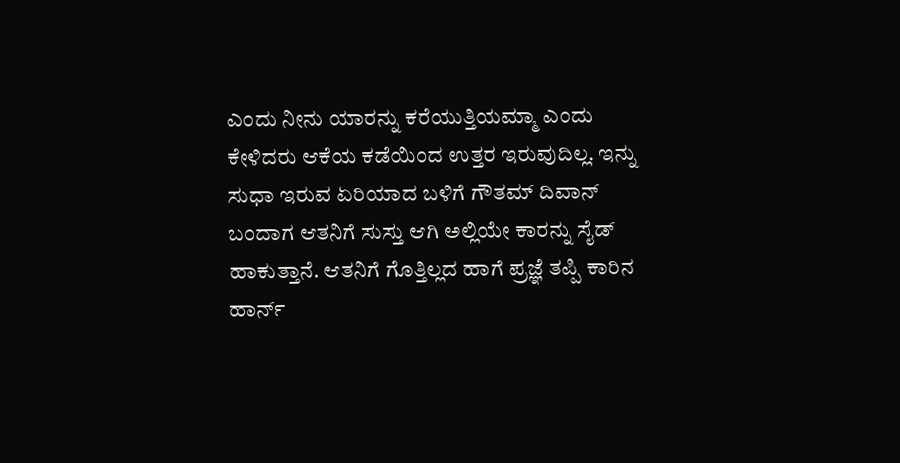ಎಂದು ನೀನು ಯಾರನ್ನು ಕರೆಯುತ್ತಿಯಮ್ಮಾ ಎಂದು ಕೇಳಿದರು ಆಕೆಯ ಕಡೆಯಿಂದ ಉತ್ತರ ಇರುವುದಿಲ್ಲ. ಇನ್ನು ಸುಧಾ ಇರುವ ಏರಿಯಾದ ಬಳಿಗೆ ಗೌತಮ್ ದಿವಾನ್
ಬಂದಾಗ ಆತನಿಗೆ ಸುಸ್ತು ಆಗಿ ಅಲ್ಲಿಯೇ ಕಾರನ್ನು ಸೈಡ್ ಹಾಕುತ್ತಾನೆ. ಆತನಿಗೆ ಗೊತ್ತಿಲ್ಲದ ಹಾಗೆ ಪ್ರಜ್ಞೆ ತಪ್ಪಿ ಕಾರಿನ ಹಾರ್ನ್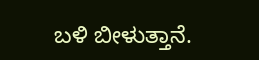ಬಳಿ ಬೀಳುತ್ತಾನೆ.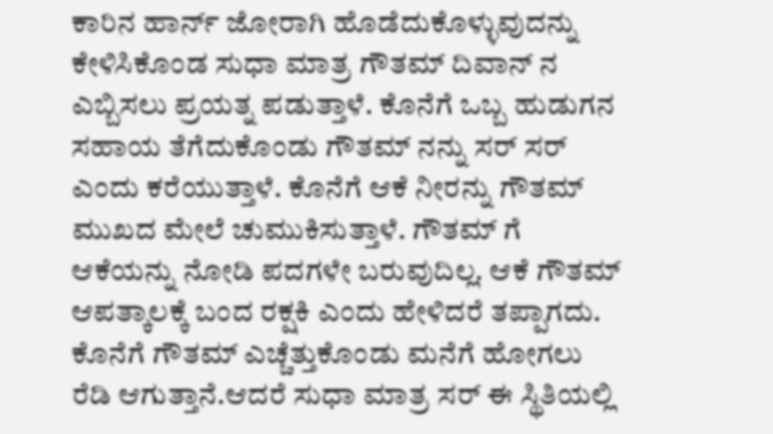ಕಾರಿನ ಹಾರ್ನ್ ಜೋರಾಗಿ ಹೊಡೆದುಕೊಳ್ಳುವುದನ್ನು ಕೇಳಿಸಿಕೊಂಡ ಸುಧಾ ಮಾತ್ರ ಗೌತಮ್ ದಿವಾನ್ ನ ಎಬ್ಬಿಸಲು ಪ್ರಯತ್ನ ಪಡುತ್ತಾಳೆ. ಕೊನೆಗೆ ಒಬ್ಬ ಹುಡುಗನ ಸಹಾಯ ತೆಗೆದುಕೊಂಡು ಗೌತಮ್ ನನ್ನು ಸರ್ ಸರ್ ಎಂದು ಕರೆಯುತ್ತಾಳೆ. ಕೊನೆಗೆ ಆಕೆ ನೀರನ್ನು ಗೌತಮ್ ಮುಖದ ಮೇಲೆ ಚುಮುಕಿಸುತ್ತಾಳೆ. ಗೌತಮ್ ಗೆ ಆಕೆಯನ್ನು ನೋಡಿ ಪದಗಳೇ ಬರುವುದಿಲ್ಲ. ಆಕೆ ಗೌತಮ್ ಆಪತ್ಕಾಲಕ್ಕೆ ಬಂದ ರಕ್ಷಕಿ ಎಂದು ಹೇಳಿದರೆ ತಪ್ಪಾಗದು. ಕೊನೆಗೆ ಗೌತಮ್ ಎಚ್ಚೆತ್ತುಕೊಂಡು ಮನೆಗೆ ಹೋಗಲು ರೆಡಿ ಆಗುತ್ತಾನೆ.ಆದರೆ ಸುಧಾ ಮಾತ್ರ ಸರ್ ಈ ಸ್ಥಿತಿಯಲ್ಲಿ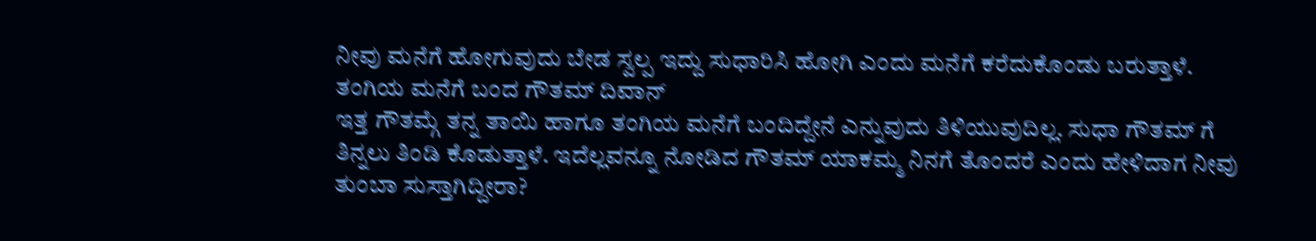ನೀವು ಮನೆಗೆ ಹೋಗುವುದು ಬೇಡ ಸ್ವಲ್ಪ ಇದ್ದು ಸುಧಾರಿಸಿ ಹೋಗಿ ಎಂದು ಮನೆಗೆ ಕರೆದುಕೊಂಡು ಬರುತ್ತಾಳೆ.
ತಂಗಿಯ ಮನೆಗೆ ಬಂದ ಗೌತಮ್ ದಿವಾನ್
ಇತ್ತ ಗೌತಮ್ಗೆ ತನ್ನ ತಾಯಿ ಹಾಗೂ ತಂಗಿಯ ಮನೆಗೆ ಬಂದಿದ್ದೇನೆ ಎನ್ನುವುದು ತಿಳಿಯುವುದಿಲ್ಲ. ಸುಧಾ ಗೌತಮ್ ಗೆ ತಿನ್ನಲು ತಿಂಡಿ ಕೊಡುತ್ತಾಳೆ. ಇದೆಲ್ಲವನ್ನೂ ನೋಡಿದ ಗೌತಮ್ ಯಾಕಮ್ಮ ನಿನಗೆ ತೊಂದರೆ ಎಂದು ಹೇಳಿದಾಗ ನೀವು ತುಂಬಾ ಸುಸ್ತಾಗಿದ್ದೀರಾ?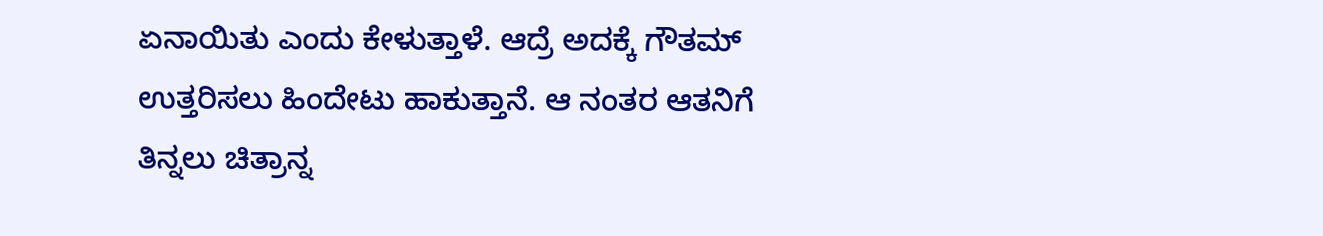ಏನಾಯಿತು ಎಂದು ಕೇಳುತ್ತಾಳೆ. ಆದ್ರೆ ಅದಕ್ಕೆ ಗೌತಮ್ ಉತ್ತರಿಸಲು ಹಿಂದೇಟು ಹಾಕುತ್ತಾನೆ. ಆ ನಂತರ ಆತನಿಗೆ ತಿನ್ನಲು ಚಿತ್ರಾನ್ನ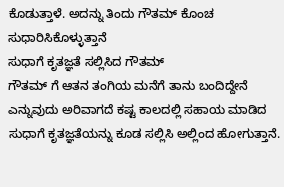ಕೊಡುತ್ತಾಳೆ. ಅದನ್ನು ತಿಂದು ಗೌತಮ್ ಕೊಂಚ ಸುಧಾರಿಸಿಕೊಳ್ಳುತ್ತಾನೆ
ಸುಧಾಗೆ ಕೃತಜ್ಞತೆ ಸಲ್ಲಿಸಿದ ಗೌತಮ್
ಗೌತಮ್ ಗೆ ಆತನ ತಂಗಿಯ ಮನೆಗೆ ತಾನು ಬಂದಿದ್ದೇನೆ ಎನ್ನುವುದು ಅರಿವಾಗದೆ ಕಷ್ಟ ಕಾಲದಲ್ಲಿ ಸಹಾಯ ಮಾಡಿದ ಸುಧಾಗೆ ಕೃತಜ್ಞತೆಯನ್ನು ಕೂಡ ಸಲ್ಲಿಸಿ ಅಲ್ಲಿಂದ ಹೋಗುತ್ತಾನೆ.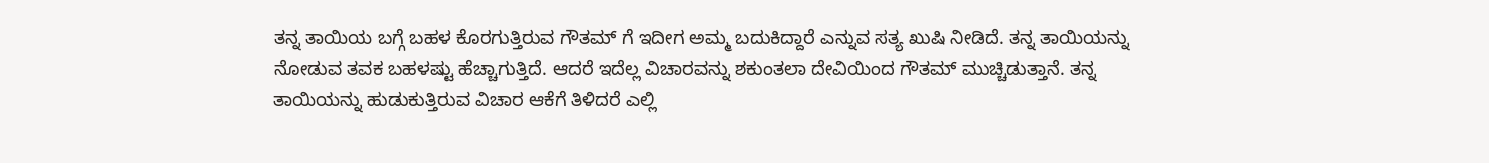ತನ್ನ ತಾಯಿಯ ಬಗ್ಗೆ ಬಹಳ ಕೊರಗುತ್ತಿರುವ ಗೌತಮ್ ಗೆ ಇದೀಗ ಅಮ್ಮ ಬದುಕಿದ್ದಾರೆ ಎನ್ನುವ ಸತ್ಯ ಖುಷಿ ನೀಡಿದೆ. ತನ್ನ ತಾಯಿಯನ್ನು ನೋಡುವ ತವಕ ಬಹಳಷ್ಟು ಹೆಚ್ಚಾಗುತ್ತಿದೆ. ಆದರೆ ಇದೆಲ್ಲ ವಿಚಾರವನ್ನು ಶಕುಂತಲಾ ದೇವಿಯಿಂದ ಗೌತಮ್ ಮುಚ್ಚಿಡುತ್ತಾನೆ. ತನ್ನ ತಾಯಿಯನ್ನು ಹುಡುಕುತ್ತಿರುವ ವಿಚಾರ ಆಕೆಗೆ ತಿಳಿದರೆ ಎಲ್ಲಿ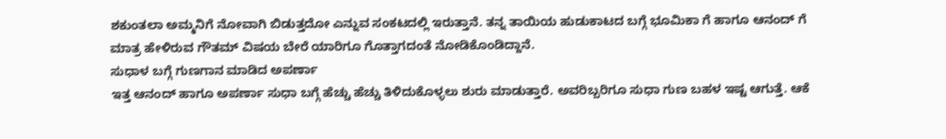ಶಕುಂತಲಾ ಅಮ್ಮನಿಗೆ ನೋವಾಗಿ ಬಿಡುತ್ತದೋ ಎನ್ನುವ ಸಂಕಟದಲ್ಲಿ ಇರುತ್ತಾನೆ. ತನ್ನ ತಾಯಿಯ ಹುಡುಕಾಟದ ಬಗ್ಗೆ ಭೂಮಿಕಾ ಗೆ ಹಾಗೂ ಆನಂದ್ ಗೆ ಮಾತ್ರ ಹೇಳಿರುವ ಗೌತಮ್ ವಿಷಯ ಬೇರೆ ಯಾರಿಗೂ ಗೊತ್ತಾಗದಂತೆ ನೋಡಿಕೊಂಡಿದ್ದಾನೆ.
ಸುಧಾಳ ಬಗ್ಗೆ ಗುಣಗಾನ ಮಾಡಿದ ಅಪರ್ಣಾ
ಇತ್ತ ಆನಂದ್ ಹಾಗೂ ಅಪರ್ಣಾ ಸುಧಾ ಬಗ್ಗೆ ಹೆಚ್ಚು ಹೆಚ್ಚು ತಿಳಿದುಕೊಳ್ಳಲು ಶುರು ಮಾಡುತ್ತಾರೆ. ಅವರಿಬ್ಬರಿಗೂ ಸುಧಾ ಗುಣ ಬಹಳ ಇಷ್ಟ ಆಗುತ್ತೆ. ಆಕೆ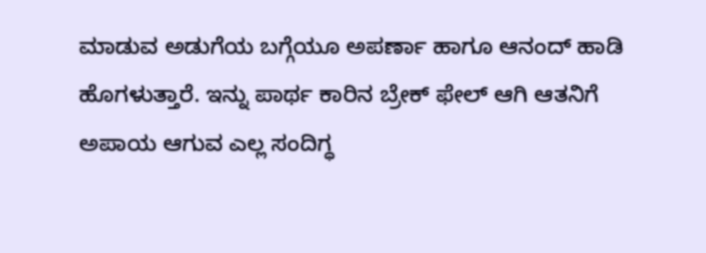ಮಾಡುವ ಅಡುಗೆಯ ಬಗ್ಗೆಯೂ ಅಪರ್ಣಾ ಹಾಗೂ ಆನಂದ್ ಹಾಡಿ ಹೊಗಳುತ್ತಾರೆ. ಇನ್ನು ಪಾರ್ಥ ಕಾರಿನ ಬ್ರೇಕ್ ಫೇಲ್ ಆಗಿ ಆತನಿಗೆ ಅಪಾಯ ಆಗುವ ಎಲ್ಲ ಸಂದಿಗ್ಧ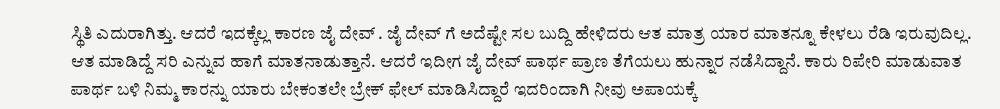ಸ್ಥಿತಿ ಎದುರಾಗಿತ್ತು. ಆದರೆ ಇದಕ್ಕೆಲ್ಲ ಕಾರಣ ಜೈ ದೇವ್ . ಜೈ ದೇವ್ ಗೆ ಅದೆಷ್ಟೇ ಸಲ ಬುದ್ದಿ ಹೇಳಿದರು ಆತ ಮಾತ್ರ ಯಾರ ಮಾತನ್ನೂ ಕೇಳಲು ರೆಡಿ ಇರುವುದಿಲ್ಲ. ಆತ ಮಾಡಿದ್ದೆ ಸರಿ ಎನ್ನುವ ಹಾಗೆ ಮಾತನಾಡುತ್ತಾನೆ. ಆದರೆ ಇದೀಗ ಜೈ ದೇವ್ ಪಾರ್ಥ ಪ್ರಾಣ ತೆಗೆಯಲು ಹುನ್ನಾರ ನಡೆಸಿದ್ದಾನೆ. ಕಾರು ರಿಪೇರಿ ಮಾಡುವಾತ ಪಾರ್ಥ ಬಳಿ ನಿಮ್ಮ ಕಾರನ್ನು ಯಾರು ಬೇಕಂತಲೇ ಬ್ರೇಕ್ ಫೇಲ್ ಮಾಡಿಸಿದ್ದಾರೆ ಇದರಿಂದಾಗಿ ನೀವು ಅಪಾಯಕ್ಕೆ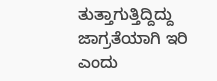ತುತ್ತಾಗುತ್ತಿದ್ದಿದ್ದು ಜಾಗ್ರತೆಯಾಗಿ ಇರಿ ಎಂದು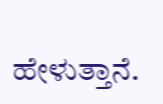ಹೇಳುತ್ತಾನೆ.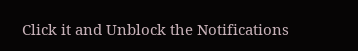Click it and Unblock the Notifications